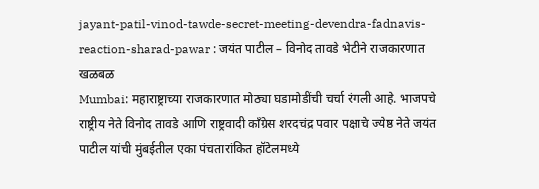jayant-patil-vinod-tawde-secret-meeting-devendra-fadnavis-reaction-sharad-pawar : जयंत पाटील – विनोद तावडे भेटीने राजकारणात खळबळ
Mumbai: महाराष्ट्राच्या राजकारणात मोठ्या घडामोडींची चर्चा रंगली आहे. भाजपचे राष्ट्रीय नेते विनोद तावडे आणि राष्ट्रवादी काँग्रेस शरदचंद्र पवार पक्षाचे ज्येष्ठ नेते जयंत पाटील यांची मुंबईतील एका पंचतारांकित हॉटेलमध्ये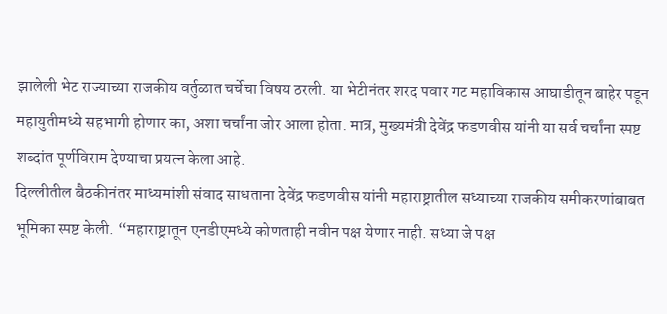झालेली भेट राज्याच्या राजकीय वर्तुळात चर्चेचा विषय ठरली. या भेटीनंतर शरद पवार गट महाविकास आघाडीतून बाहेर पडून महायुतीमध्ये सहभागी होणार का, अशा चर्चांना जोर आला होता. मात्र, मुख्यमंत्री देवेंद्र फडणवीस यांनी या सर्व चर्चांना स्पष्ट शब्दांत पूर्णविराम देण्याचा प्रयत्न केला आहे.
दिल्लीतील बैठकीनंतर माध्यमांशी संवाद साधताना देवेंद्र फडणवीस यांनी महाराष्ट्रातील सध्याच्या राजकीय समीकरणांबाबत भूमिका स्पष्ट केली. “महाराष्ट्रातून एनडीएमध्ये कोणताही नवीन पक्ष येणार नाही. सध्या जे पक्ष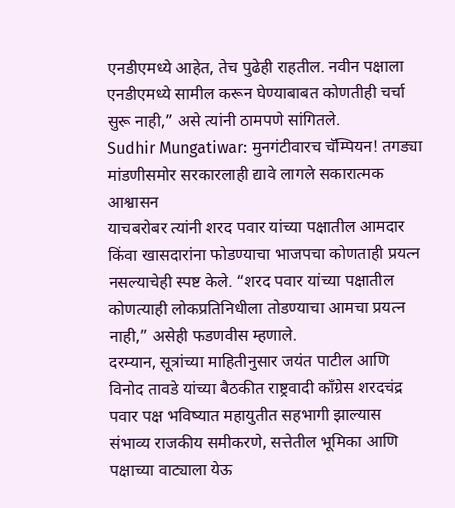एनडीएमध्ये आहेत, तेच पुढेही राहतील. नवीन पक्षाला एनडीएमध्ये सामील करून घेण्याबाबत कोणतीही चर्चा सुरू नाही,” असे त्यांनी ठामपणे सांगितले.
Sudhir Mungatiwar: मुनगंटीवारच चॅम्पियन! तगड्या मांडणीसमोर सरकारलाही द्यावे लागले सकारात्मक आश्वासन
याचबरोबर त्यांनी शरद पवार यांच्या पक्षातील आमदार किंवा खासदारांना फोडण्याचा भाजपचा कोणताही प्रयत्न नसल्याचेही स्पष्ट केले. “शरद पवार यांच्या पक्षातील कोणत्याही लोकप्रतिनिधीला तोडण्याचा आमचा प्रयत्न नाही,” असेही फडणवीस म्हणाले.
दरम्यान, सूत्रांच्या माहितीनुसार जयंत पाटील आणि विनोद तावडे यांच्या बैठकीत राष्ट्रवादी काँग्रेस शरदचंद्र पवार पक्ष भविष्यात महायुतीत सहभागी झाल्यास संभाव्य राजकीय समीकरणे, सत्तेतील भूमिका आणि पक्षाच्या वाट्याला येऊ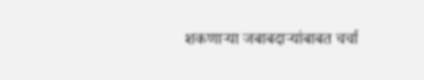शकणाऱ्या जबाबदाऱ्यांबाबत चर्चा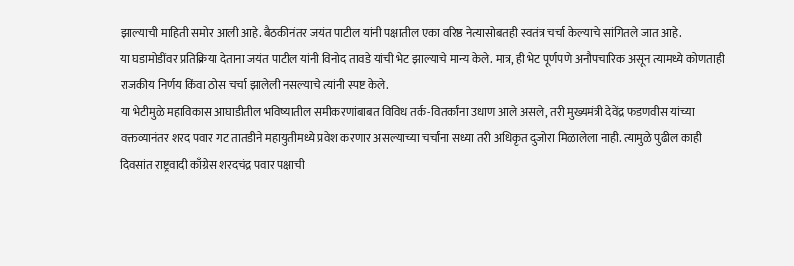झाल्याची माहिती समोर आली आहे. बैठकीनंतर जयंत पाटील यांनी पक्षातील एका वरिष्ठ नेत्यासोबतही स्वतंत्र चर्चा केल्याचे सांगितले जात आहे.
या घडामोडींवर प्रतिक्रिया देताना जयंत पाटील यांनी विनोद तावडे यांची भेट झाल्याचे मान्य केले. मात्र, ही भेट पूर्णपणे अनौपचारिक असून त्यामध्ये कोणताही राजकीय निर्णय किंवा ठोस चर्चा झालेली नसल्याचे त्यांनी स्पष्ट केले.
या भेटीमुळे महाविकास आघाडीतील भविष्यातील समीकरणांबाबत विविध तर्क-वितर्कांना उधाण आले असले, तरी मुख्यमंत्री देवेंद्र फडणवीस यांच्या वक्तव्यानंतर शरद पवार गट तातडीने महायुतीमध्ये प्रवेश करणार असल्याच्या चर्चांना सध्या तरी अधिकृत दुजोरा मिळालेला नाही. त्यामुळे पुढील काही दिवसांत राष्ट्रवादी काँग्रेस शरदचंद्र पवार पक्षाची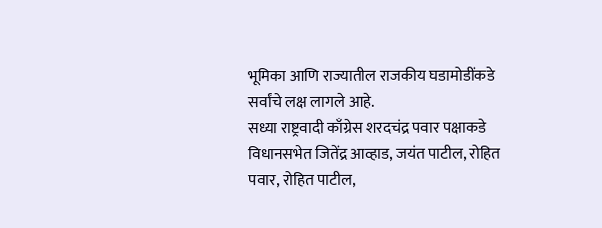भूमिका आणि राज्यातील राजकीय घडामोडींकडे सर्वांचे लक्ष लागले आहे.
सध्या राष्ट्रवादी काँग्रेस शरदचंद्र पवार पक्षाकडे विधानसभेत जितेंद्र आव्हाड, जयंत पाटील, रोहित पवार, रोहित पाटील,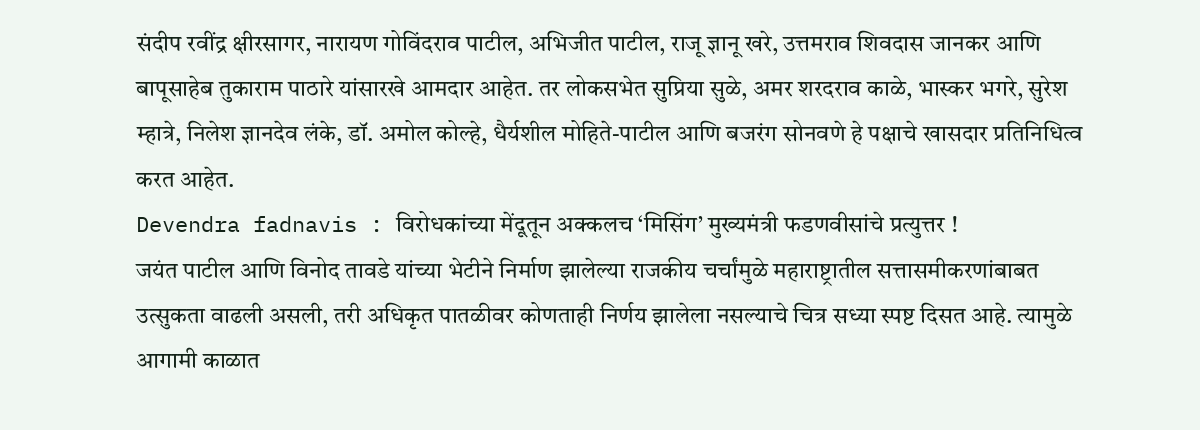संदीप रवींद्र क्षीरसागर, नारायण गोविंदराव पाटील, अभिजीत पाटील, राजू ज्ञानू खरे, उत्तमराव शिवदास जानकर आणि बापूसाहेब तुकाराम पाठारे यांसारखे आमदार आहेत. तर लोकसभेत सुप्रिया सुळे, अमर शरदराव काळे, भास्कर भगरे, सुरेश म्हात्रे, निलेश ज्ञानदेव लंके, डॉ. अमोल कोल्हे, धैर्यशील मोहिते-पाटील आणि बजरंग सोनवणे हे पक्षाचे खासदार प्रतिनिधित्व करत आहेत.
Devendra fadnavis : विरोधकांच्या मेंदूतून अक्कलच ‘मिसिंग’ मुख्यमंत्री फडणवीसांचे प्रत्युत्तर !
जयंत पाटील आणि विनोद तावडे यांच्या भेटीने निर्माण झालेल्या राजकीय चर्चांमुळे महाराष्ट्रातील सत्तासमीकरणांबाबत उत्सुकता वाढली असली, तरी अधिकृत पातळीवर कोणताही निर्णय झालेला नसल्याचे चित्र सध्या स्पष्ट दिसत आहे. त्यामुळे आगामी काळात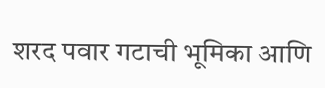शरद पवार गटाची भूमिका आणि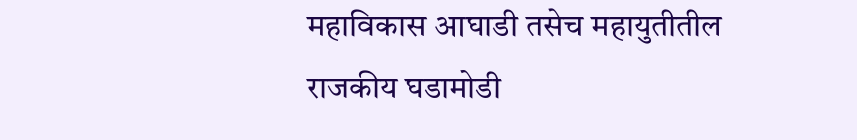महाविकास आघाडी तसेच महायुतीतील राजकीय घडामोडी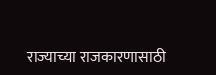राज्याच्या राजकारणासाठी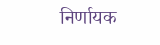निर्णायक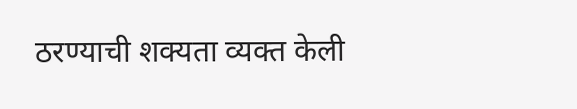ठरण्याची शक्यता व्यक्त केली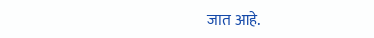जात आहे.